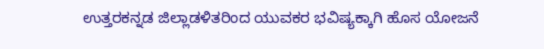ಉತ್ತರಕನ್ನಡ ಜಿಲ್ಲಾಡಳಿತರಿಂದ ಯುವಕರ ಭವಿಷ್ಯಕ್ಕಾಗಿ ಹೊಸ ಯೋಜನೆ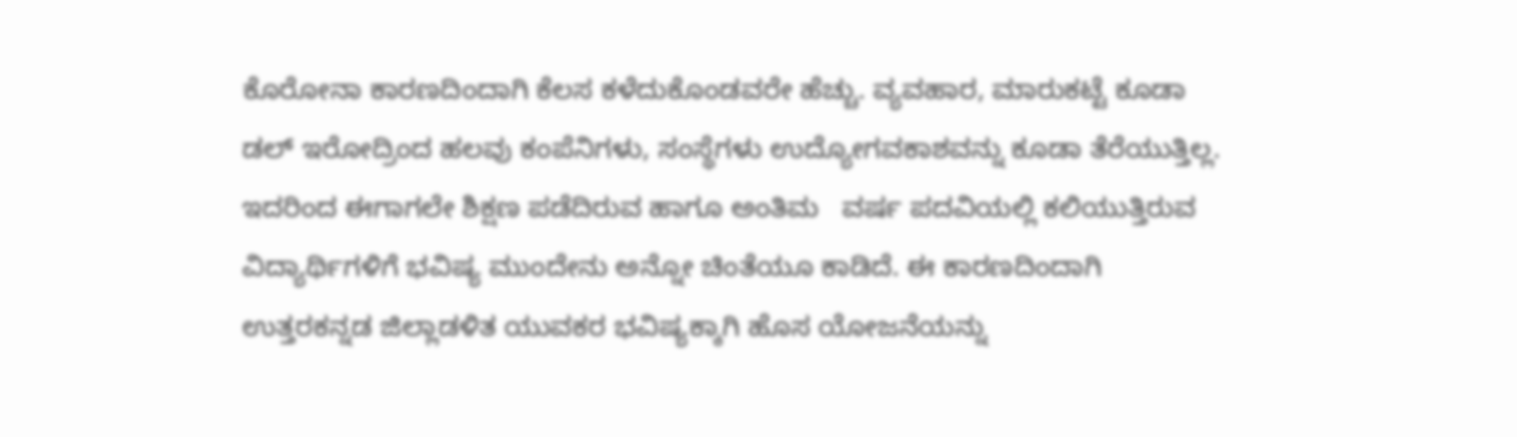ಕೊರೋನಾ ಕಾರಣದಿಂದಾಗಿ ಕೆಲಸ ಕಳೆದುಕೊಂಡವರೇ ಹೆಚ್ಚು. ವ್ಯವಹಾರ, ಮಾರುಕಟ್ಟೆ ಕೂಡಾ ಡಲ್ ಇರೋದ್ರಿಂದ ಹಲವು ಕಂಪೆನಿಗಳು, ಸಂಸ್ಥೆಗಳು ಉದ್ಯೋಗವಕಾಶವನ್ನು ಕೂಡಾ ತೆರೆಯುತ್ತಿಲ್ಲ. ಇದರಿಂದ ಈಗಾಗಲೇ ಶಿಕ್ಷಣ ಪಡೆದಿರುವ ಹಾಗೂ ಅಂತಿಮ   ವರ್ಷ ಪದವಿಯಲ್ಲಿ ಕಲಿಯುತ್ತಿರುವ  ವಿದ್ಯಾರ್ಥಿಗಳಿಗೆ ಭವಿಷ್ಯ ಮುಂದೇನು ಅನ್ನೋ ಚಿಂತೆಯೂ ಕಾಡಿದೆ. ಈ ಕಾರಣದಿಂದಾಗಿ ಉತ್ತರಕನ್ನಡ ಜಿಲ್ಲಾಡಳಿತ ಯುವಕರ ಭವಿಷ್ಯಕ್ಕಾಗಿ ಹೊಸ ಯೋಜನೆಯನ್ನು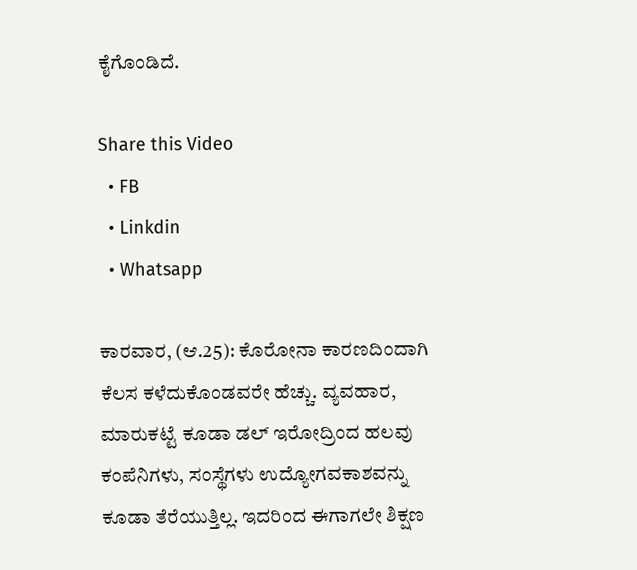ಕೈಗೊಂಡಿದೆ.

Share this Video
  • FB
  • Linkdin
  • Whatsapp

ಕಾರವಾರ, (ಆ.25): ಕೊರೋನಾ ಕಾರಣದಿಂದಾಗಿ ಕೆಲಸ ಕಳೆದುಕೊಂಡವರೇ ಹೆಚ್ಚು. ವ್ಯವಹಾರ, ಮಾರುಕಟ್ಟೆ ಕೂಡಾ ಡಲ್ ಇರೋದ್ರಿಂದ ಹಲವು ಕಂಪೆನಿಗಳು, ಸಂಸ್ಥೆಗಳು ಉದ್ಯೋಗವಕಾಶವನ್ನು ಕೂಡಾ ತೆರೆಯುತ್ತಿಲ್ಲ. ಇದರಿಂದ ಈಗಾಗಲೇ ಶಿಕ್ಷಣ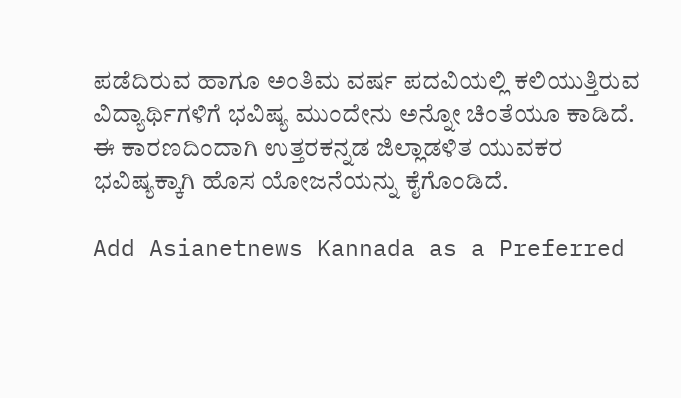ಪಡೆದಿರುವ ಹಾಗೂ ಅಂತಿಮ ವರ್ಷ ಪದವಿಯಲ್ಲಿ ಕಲಿಯುತ್ತಿರುವ ವಿದ್ಯಾರ್ಥಿಗಳಿಗೆ ಭವಿಷ್ಯ ಮುಂದೇನು ಅನ್ನೋ ಚಿಂತೆಯೂ ಕಾಡಿದೆ. ಈ ಕಾರಣದಿಂದಾಗಿ ಉತ್ತರಕನ್ನಡ ಜಿಲ್ಲಾಡಳಿತ ಯುವಕರ ಭವಿಷ್ಯಕ್ಕಾಗಿ ಹೊಸ ಯೋಜನೆಯನ್ನು ಕೈಗೊಂಡಿದೆ.

Add Asianetnews Kannada as a Preferred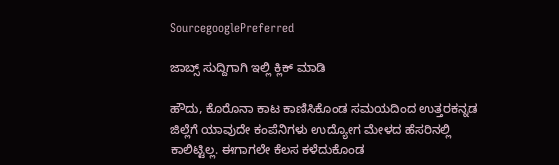SourcegooglePreferred

ಜಾಬ್ಸ್ ಸುದ್ದಿಗಾಗಿ ಇಲ್ಲಿ ಕ್ಲಿಕ್ ಮಾಡಿ

ಹೌದು, ಕೊರೊನಾ ಕಾಟ ಕಾಣಿಸಿಕೊಂಡ ಸಮಯದಿಂದ ಉತ್ತರಕನ್ನಡ ಜಿಲ್ಲೆಗೆ ಯಾವುದೇ ಕಂಪೆನಿಗಳು ಉದ್ಯೋಗ ಮೇಳದ ಹೆಸರಿನಲ್ಲಿ ಕಾಲಿಟ್ಟಿಲ್ಲ. ಈಗಾಗಲೇ ಕೆಲಸ ಕಳೆದುಕೊಂಡ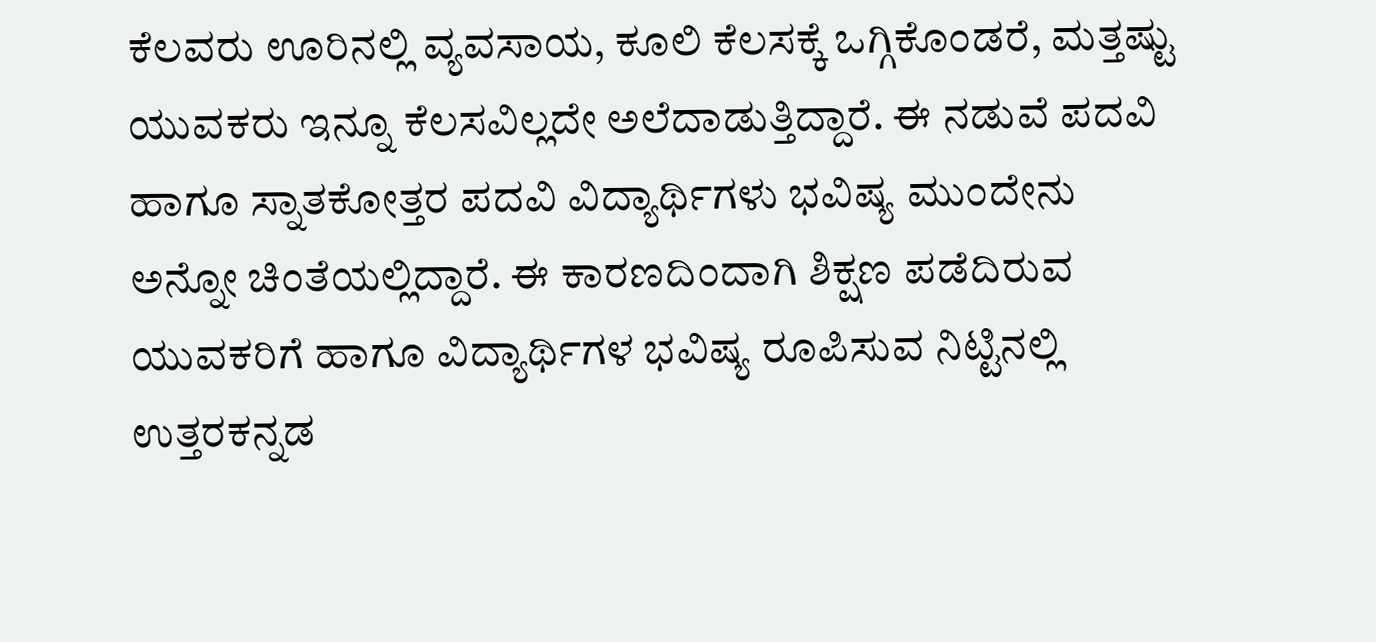ಕೆಲವರು ಊರಿನಲ್ಲಿ ವ್ಯವಸಾಯ, ಕೂಲಿ ಕೆಲಸಕ್ಕೆ ಒಗ್ಗಿಕೊಂಡರೆ, ಮತ್ತಷ್ಟು ಯುವಕರು ಇನ್ನೂ ಕೆಲಸವಿಲ್ಲದೇ ಅಲೆದಾಡುತ್ತಿದ್ದಾರೆ. ಈ ನಡುವೆ ಪದವಿ ಹಾಗೂ ಸ್ನಾತಕೋತ್ತರ ಪದವಿ ವಿದ್ಯಾರ್ಥಿಗಳು ಭವಿಷ್ಯ ಮುಂದೇನು ಅನ್ನೋ ಚಿಂತೆಯಲ್ಲಿದ್ದಾರೆ. ಈ ಕಾರಣದಿಂದಾಗಿ ಶಿಕ್ಷಣ ಪಡೆದಿರುವ ಯುವಕರಿಗೆ ಹಾಗೂ ವಿದ್ಯಾರ್ಥಿಗಳ ಭವಿಷ್ಯ ರೂಪಿಸುವ ನಿಟ್ಟಿನಲ್ಲಿ ಉತ್ತರಕನ್ನಡ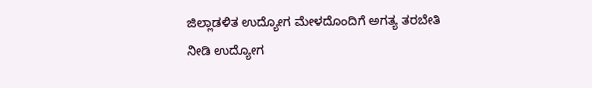ಜಿಲ್ಲಾಡಳಿತ ಉದ್ಯೋಗ ಮೇಳದೊಂದಿಗೆ ಅಗತ್ಯ ತರಬೇತಿ ನೀಡಿ ಉದ್ಯೋಗ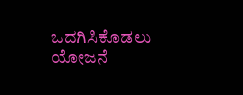ಒದಗಿಸಿಕೊಡಲು ಯೋಜನೆ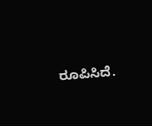ರೂಪಿಸಿದೆ.